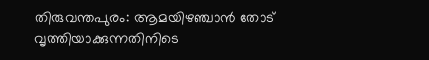തിരുവന്തപുരം: ആമയിഴഞ്ചാൻ തോട് വൃത്തിയാക്കുന്നതിനിടെ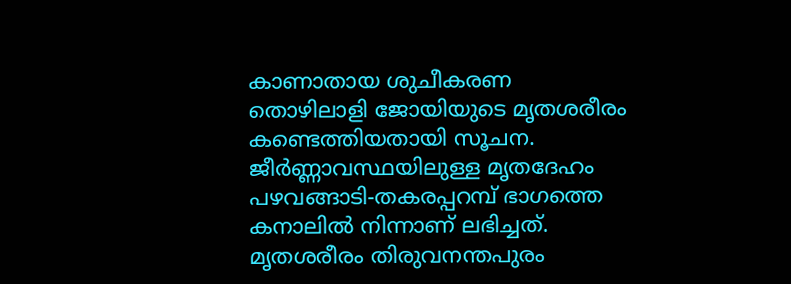കാണാതായ ശുചീകരണ തൊഴിലാളി ജോയിയുടെ മൃതശരീരം കണ്ടെത്തിയതായി സൂചന. ജീർണ്ണാവസ്ഥയിലുള്ള മൃതദേഹം പഴവങ്ങാടി-തകരപ്പറമ്പ് ഭാഗത്തെ കനാലിൽ നിന്നാണ് ലഭിച്ചത്. മൃതശരീരം തിരുവനന്തപുരം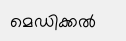മെഡിക്കൽ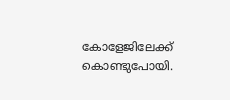കോളേജിലേക്ക് കൊണ്ടുപോയി.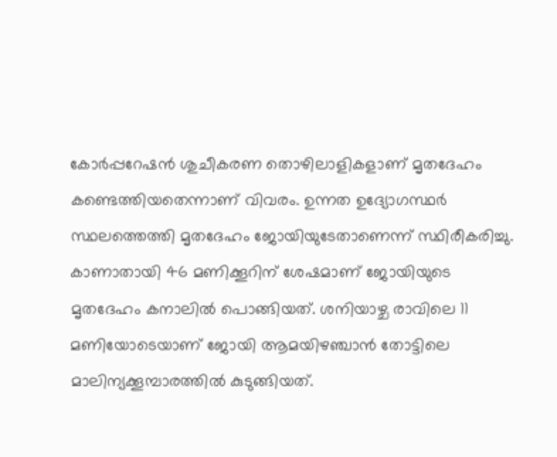കോർപ്പറേഷൻ ശുചീകരണ തൊഴിലാളികളാണ് മൃതദേഹം കണ്ടെത്തിയതെന്നാണ് വിവരം. ഉന്നത ഉദ്യോഗസ്ഥർ സ്ഥലത്തെത്തി മൃതദേഹം ജോയിയുടേതാണെന്ന് സ്ഥിരീകരിച്ചു.
കാണാതായി 46 മണിക്കൂറിന് ശേഷമാണ് ജോയിയുടെ മൃതദേഹം കനാലിൽ പൊങ്ങിയത്. ശനിയാഴ്ച രാവിലെ 11 മണിയോടെയാണ് ജോയി ആമയിഴഞ്ചാൻ തോട്ടിലെ മാലിന്യക്കൂമ്പാരത്തിൽ കുടുങ്ങിയത്.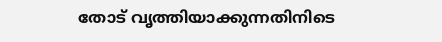തോട് വൃത്തിയാക്കുന്നതിനിടെ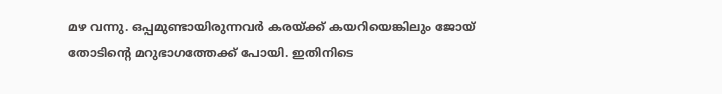മഴ വന്നു. ഒപ്പമുണ്ടായിരുന്നവർ കരയ്ക്ക് കയറിയെങ്കിലും ജോയ് തോടിന്റെ മറുഭാഗത്തേക്ക് പോയി. ഇതിനിടെ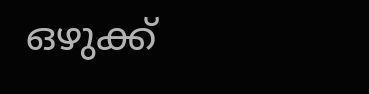ഒഴുക്ക്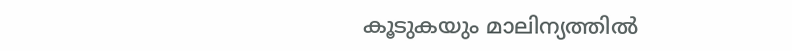കൂടുകയും മാലിന്യത്തിൽ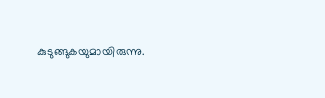കുടുങ്ങുകയുമായിരുന്നു.